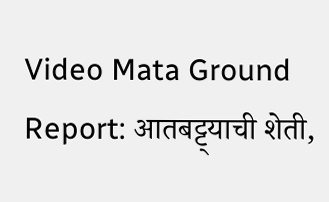Video Mata Ground Report: आतबट्ट्याची शेती,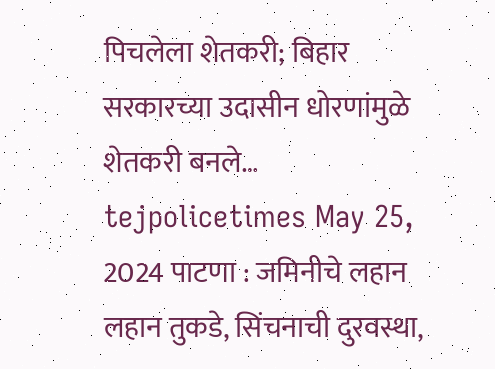पिचलेला शेतकरी; बिहार सरकारच्या उदासीन धोरणांमुळे शेतकरी बनले… tejpolicetimes May 25, 2024 पाटणा : जमिनीचे लहान लहान तुकडे, सिंचनाची दुरवस्था,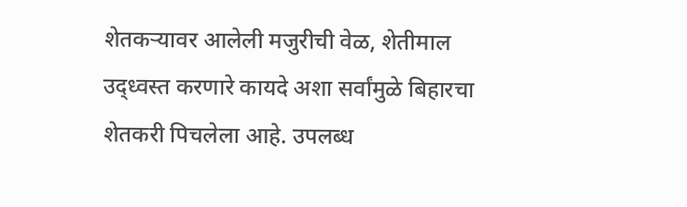शेतकऱ्यावर आलेली मजुरीची वेळ, शेतीमाल उद्ध्वस्त करणारे कायदे अशा सर्वांमुळे बिहारचा शेतकरी पिचलेला आहे. उपलब्ध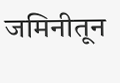जमिनीतून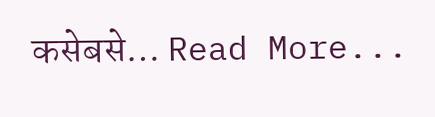कसेबसे… Read More...